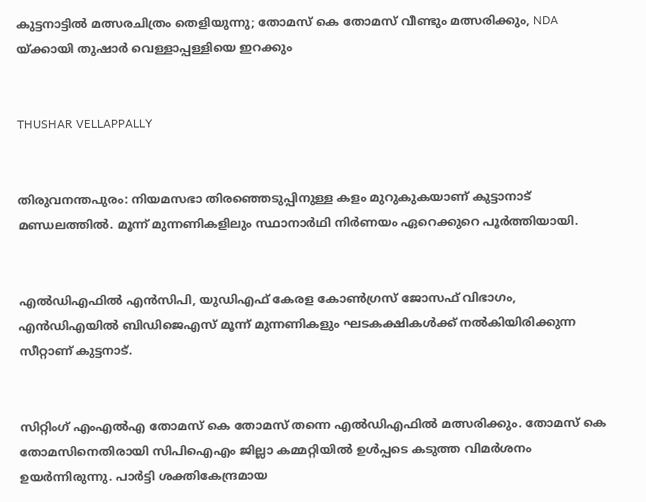കുട്ടനാട്ടില്‍ മത്സരചിത്രം തെളിയുന്നു; തോമസ് കെ തോമസ് വീണ്ടും മത്സരിക്കും, NDA യ്ക്കായി തുഷാര്‍ വെള്ളാപ്പള്ളിയെ ഇറക്കും


THUSHAR VELLAPPALLY


തിരുവനന്തപുരം: നിയമസഭാ തിരഞ്ഞെടുപ്പിനുള്ള കളം മുറുകുകയാണ് കുട്ടാനാട് മണ്ഡലത്തില്‍. മൂന്ന് മുന്നണികളിലും സ്ഥാനാര്‍ഥി നിര്‍ണയം ഏറെക്കുറെ പൂര്‍ത്തിയായി.


എല്‍ഡിഎഫില്‍ എന്‍സിപി, യുഡിഎഫ് കേരള കോണ്‍ഗ്രസ് ജോസഫ് വിഭാഗം, എന്‍ഡിഎയില്‍ ബിഡിജെഎസ് മൂന്ന് മുന്നണികളും ഘടകക്ഷികള്‍ക്ക് നല്‍കിയിരിക്കുന്ന സീറ്റാണ് കുട്ടനാട്.


സിറ്റിംഗ് എംഎല്‍എ തോമസ് കെ തോമസ് തന്നെ എല്‍ഡിഎഫില്‍ മത്സരിക്കും. തോമസ് കെ തോമസിനെതിരായി സിപിഐഎം ജില്ലാ കമ്മറ്റിയില്‍ ഉള്‍പ്പടെ കടുത്ത വിമര്‍ശനം ഉയര്‍ന്നിരുന്നു. പാര്‍ട്ടി ശക്തികേന്ദ്രമായ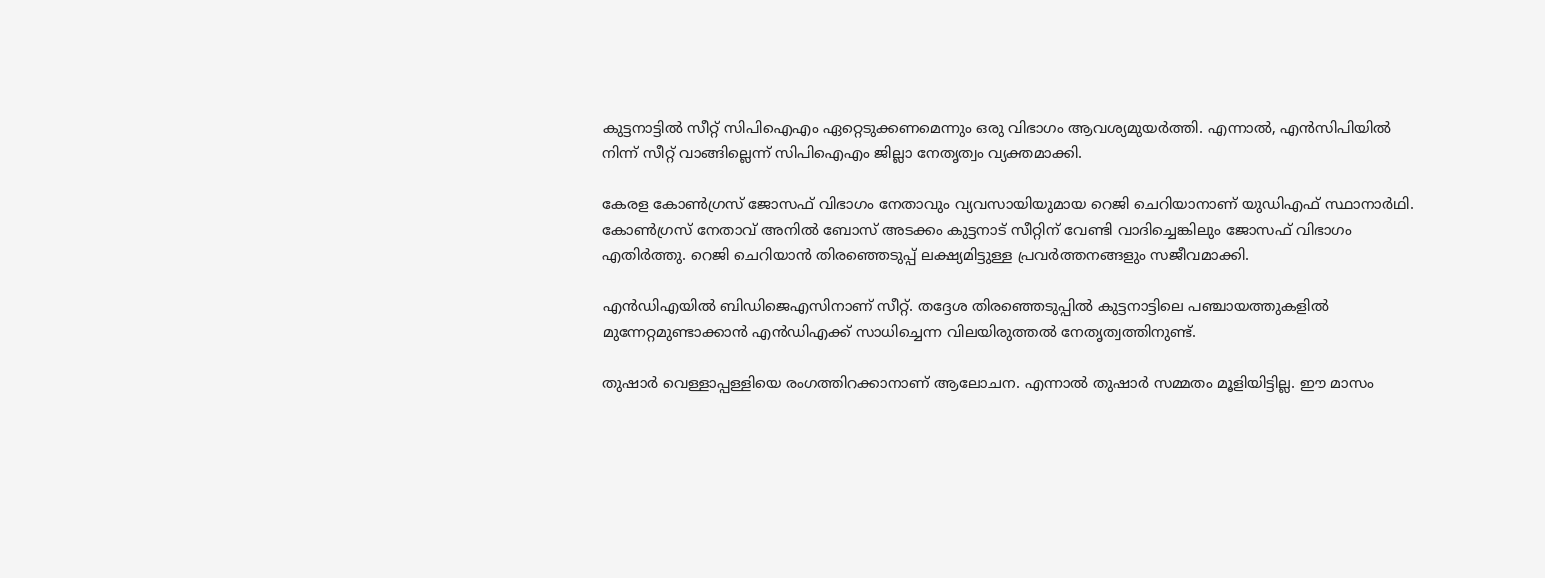കുട്ടനാട്ടില്‍ സീറ്റ് സിപിഐഎം ഏറ്റെടുക്കണമെന്നും ഒരു വിഭാഗം ആവശ്യമുയര്‍ത്തി. എന്നാല്‍, എന്‍സിപിയില്‍ നിന്ന് സീറ്റ് വാങ്ങില്ലെന്ന് സിപിഐഎം ജില്ലാ നേതൃത്വം വ്യക്തമാക്കി.

കേരള കോണ്‍ഗ്രസ് ജോസഫ് വിഭാഗം നേതാവും വ്യവസായിയുമായ റെജി ചെറിയാനാണ് യുഡിഎഫ് സ്ഥാനാര്‍ഥി. കോണ്‍ഗ്രസ് നേതാവ് അനില്‍ ബോസ് അടക്കം കുട്ടനാട് സീറ്റിന് വേണ്ടി വാദിച്ചെങ്കിലും ജോസഫ് വിഭാഗം എതിര്‍ത്തു. റെജി ചെറിയാന്‍ തിരഞ്ഞെടുപ്പ് ലക്ഷ്യമിട്ടുള്ള പ്രവര്‍ത്തനങ്ങളും സജീവമാക്കി.

എന്‍ഡിഎയില്‍ ബിഡിജെഎസിനാണ് സീറ്റ്. തദ്ദേശ തിരഞ്ഞെടുപ്പില്‍ കുട്ടനാട്ടിലെ പഞ്ചായത്തുകളില്‍ മുന്നേറ്റമുണ്ടാക്കാന്‍ എന്‍ഡിഎക്ക് സാധിച്ചെന്ന വിലയിരുത്തല്‍ നേതൃത്വത്തിനുണ്ട്.

തുഷാര്‍ വെള്ളാപ്പള്ളിയെ രംഗത്തിറക്കാനാണ് ആലോചന. എന്നാല്‍ തുഷാര്‍ സമ്മതം മൂളിയിട്ടില്ല. ഈ മാസം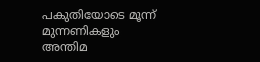പകുതിയോടെ മൂന്ന് മുന്നണികളും അന്തിമ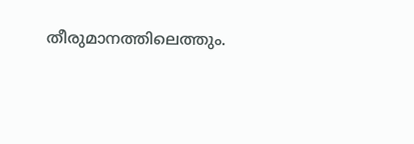തീരുമാനത്തിലെത്തും.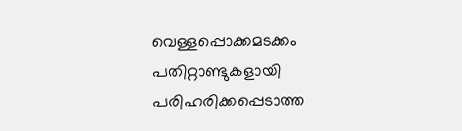വെള്ളപ്പൊക്കമടക്കം പതിറ്റാണ്ടുകളായി പരിഹരിക്കപ്പെടാത്ത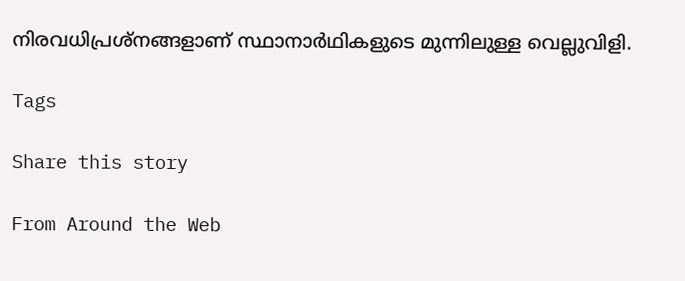നിരവധിപ്രശ്‌നങ്ങളാണ് സ്ഥാനാര്‍ഥികളുടെ മുന്നിലുള്ള വെല്ലുവിളി.

Tags

Share this story

From Around the Web